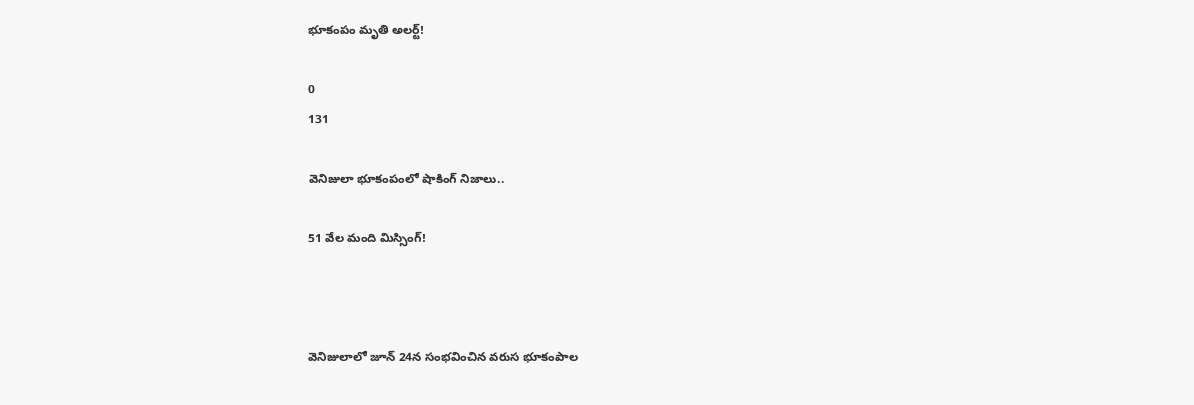భూకంపం మృతి అలర్ట్!

0
131

వెనిజులా భూకంపంలో షాకింగ్ నిజాలు..

51 వేల మంది మిస్సింగ్!



వెనిజులాలో జూన్ 24న సంభవించిన వరుస భూకంపాల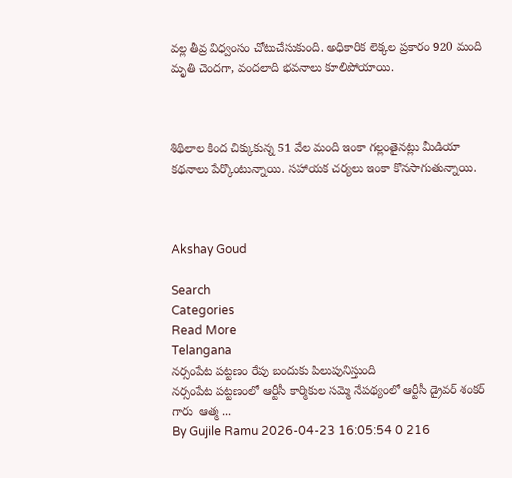వల్ల తీవ్ర విధ్వంసం చోటుచేసుకుంది. అధికారిక లెక్కల ప్రకారం 920 మంది మృతి చెందగా, వందలాది భవనాలు కూలిపోయాయి.



శిథిలాల కింద చిక్కుకున్న 51 వేల మంది ఇంకా గల్లంతైనట్లు మీడియా కథనాలు పేర్కొంటున్నాయి. సహాయక చర్యలు ఇంకా కొనసాగుతున్నాయి.



Akshay Goud

Search
Categories
Read More
Telangana
నర్సంపేట పట్టణం రేపు బందుకు పిలుపునిస్తుంది
నర్సంపేట పట్టణంలో ఆర్టీసీ కార్మికుల సమ్మె నేపథ్యంలో ఆర్టీసీ డ్రైవర్ శంకర్ గారు  ఆత్మ ...
By Gujile Ramu 2026-04-23 16:05:54 0 216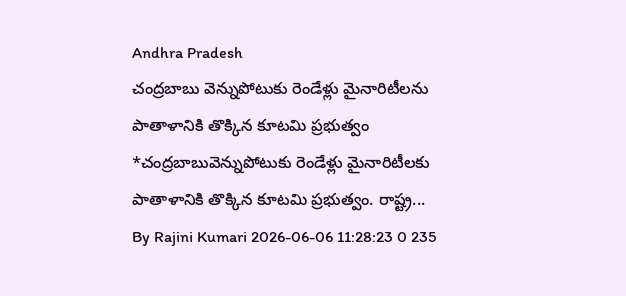Andhra Pradesh
చంద్రబాబు వెన్నుపోటుకు రెండేళ్లు మైనారిటీలను పాతాళానికి తొక్కిన కూటమి ప్రభుత్వం
*చంద్రబాబువెన్నుపోటుకు రెండేళ్లు మైనారిటీలకు పాతాళానికి తొక్కిన కూటమి ప్రభుత్వం. రాష్ట్ర...
By Rajini Kumari 2026-06-06 11:28:23 0 235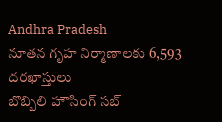Andhra Pradesh
నూతన గృహ నిర్మాణాలకు 6,593 దరఖాస్తులు
బొబ్బిలి హౌసింగ్ సబ్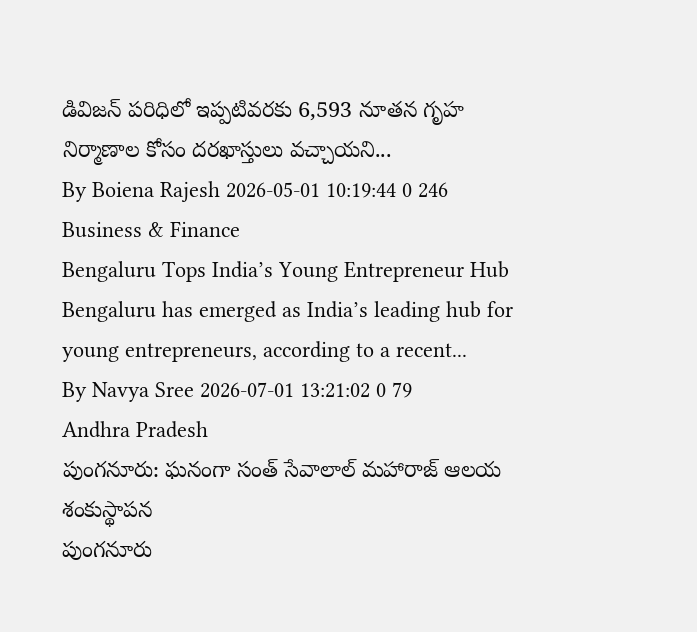డివిజన్ పరిధిలో ఇప్పటివరకు 6,593 నూతన గృహ నిర్మాణాల కోసం దరఖాస్తులు వచ్చాయని...
By Boiena Rajesh 2026-05-01 10:19:44 0 246
Business & Finance
Bengaluru Tops India’s Young Entrepreneur Hub
Bengaluru has emerged as India’s leading hub for young entrepreneurs, according to a recent...
By Navya Sree 2026-07-01 13:21:02 0 79
Andhra Pradesh
పుంగనూరు: ఘనంగా సంత్ సేవాలాల్ మహారాజ్ ఆలయ శంకుస్థాపన
పుంగనూరు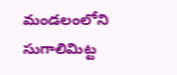మండలంలోని సుగాలిమిట్ట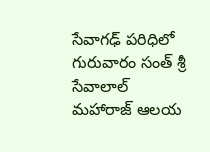సేవాగఢ్ పరిధిలో గురువారం సంత్ శ్రీ సేవాలాల్ మహారాజ్ ఆలయ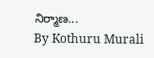నిర్మాణ...
By Kothuru Murali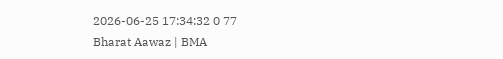2026-06-25 17:34:32 0 77
Bharat Aawaz | BMA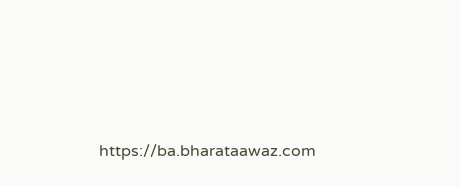https://ba.bharataawaz.com